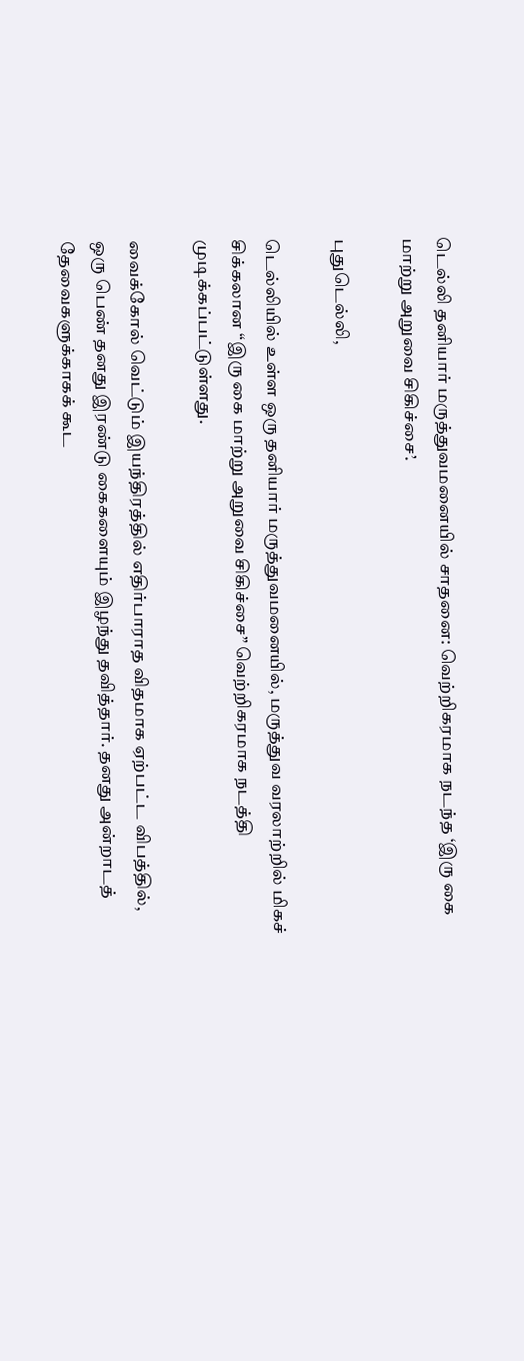டெல்லி தனியார் மருத்துவமனையில் சாதனை: வெற்றிகரமாக நடந்த ‘இரு கை மாற்று அறுவை சிகிச்சை’.

புதுடெல்லி,

டெல்லியில் உள்ள ஒரு தனியார் மருத்துவமனையில், மருத்துவ வரலாற்றில் மிகச் சிக்கலான “இரு கை மாற்று அறுவை சிகிச்சை” வெற்றிகரமாக நடத்தி முடிக்கப்பட்டுள்ளது.

வைக்கோல் வெட்டும் இயந்திரத்தில் எதிர்பாராத விதமாக ஏற்பட்ட விபத்தில், ஒரு பெண் தனது இரண்டு கைகளையும் இழந்து தவித்தார். தனது அன்றாடத் தேவைகளுக்காகக் கூட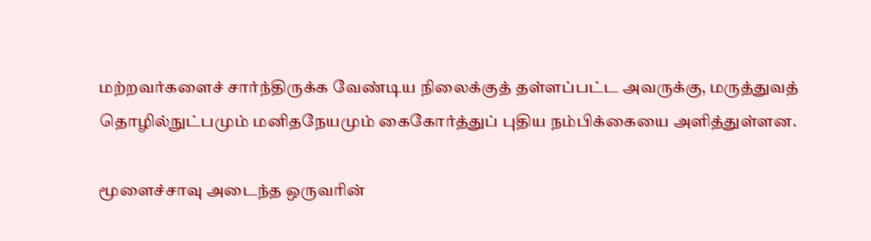மற்றவர்களைச் சார்ந்திருக்க வேண்டிய நிலைக்குத் தள்ளப்பட்ட அவருக்கு, மருத்துவத் தொழில்நுட்பமும் மனிதநேயமும் கைகோர்த்துப் புதிய நம்பிக்கையை அளித்துள்ளன.

மூளைச்சாவு அடைந்த ஒருவரின்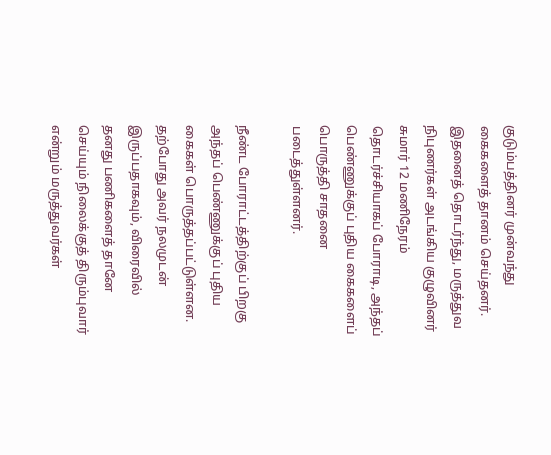குடும்பத்தினர் முன்வந்து கைகளைத் தானம் செய்தனர். இதனைத் தொடர்ந்து, மருத்துவ நிபுணர்கள் அடங்கிய குழுவினர் சுமார் 12 மணிநேரம் தொடர்ச்சியாகப் போராடி, அந்தப் பெண்ணுக்குப் புதிய கைகளைப் பொருத்தி சாதனை படைத்துள்ளனர்.

நீண்ட போராட்டத்திற்குப் பிறகு அந்தப் பெண்ணுக்குப் புதிய கைகள் பொருத்தப்பட்டுள்ளன. தற்போது அவர் நலமுடன் இருப்பதாகவும், விரைவில் தனது பணிகளைத் தானே செய்யும் நிலைக்குத் திரும்புவார் என்றும் மருத்துவர்கள்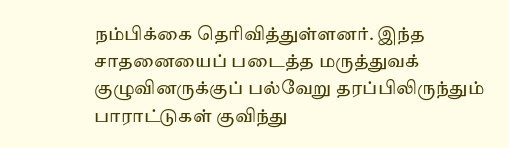நம்பிக்கை தெரிவித்துள்ளனர். இந்த சாதனையைப் படைத்த மருத்துவக் குழுவினருக்குப் பல்வேறு தரப்பிலிருந்தும் பாராட்டுகள் குவிந்து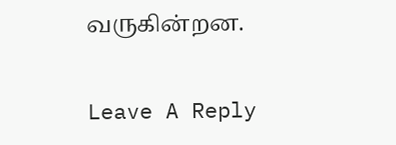வருகின்றன.

Leave A Reply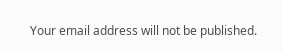Your email address will not be published.